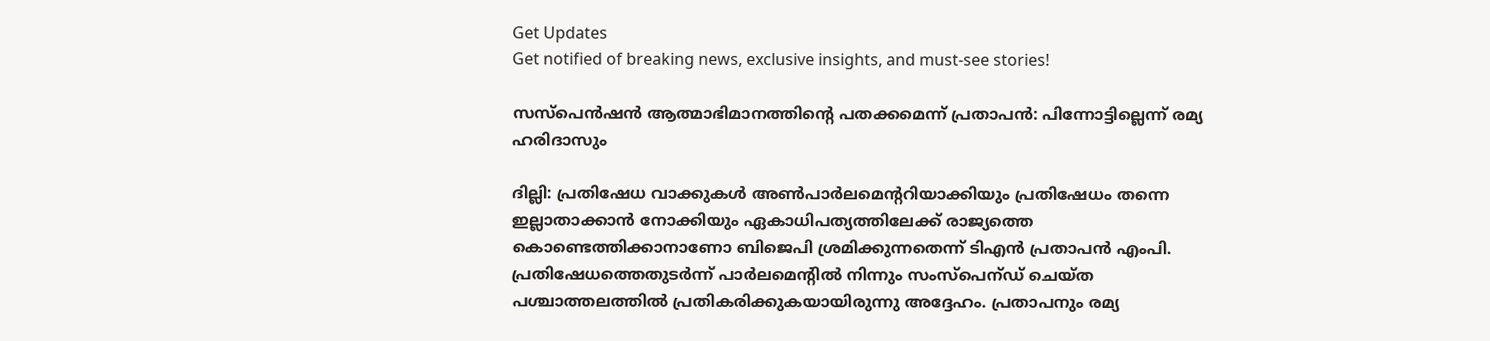Get Updates
Get notified of breaking news, exclusive insights, and must-see stories!

സസ്പെൻഷന്‍ ആത്മാഭിമാനത്തിന്റെ പതക്കമെന്ന് പ്രതാപന്‍: പിന്നോട്ടില്ലെന്ന് രമ്യ ഹരിദാസും

ദില്ലി: പ്രതിഷേധ വാക്കുകൾ അൺപാർലമെന്ററിയാക്കിയും പ്രതിഷേധം തന്നെ ഇല്ലാതാക്കാൻ നോക്കിയും ഏകാധിപത്യത്തിലേക്ക് രാജ്യത്തെ കൊണ്ടെത്തിക്കാനാണോ ബിജെപി ശ്രമിക്കുന്നതെന്ന് ടിഎന്‍ പ്രതാപന്‍ എംപി. പ്രതിഷേധത്തെതുടർന്ന് പാർലമെന്റില്‍ നിന്നും സംസ്പെന്ഡ് ചെയ്ത പശ്ചാത്തലത്തില്‍ പ്രതികരിക്കുകയായിരുന്നു അദ്ദേഹം. പ്രതാപനും രമ്യ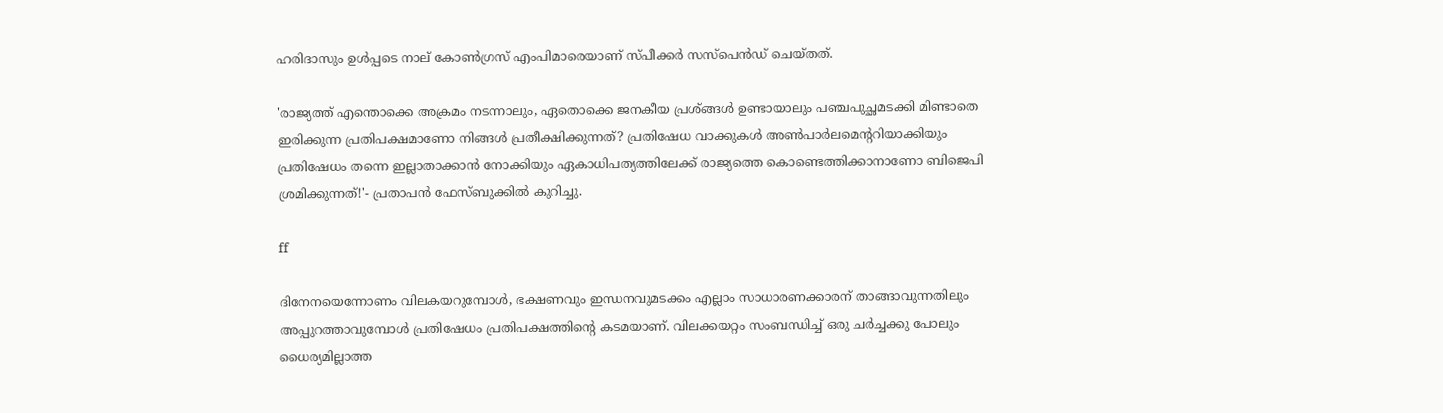ഹരിദാസും ഉള്‍പ്പടെ നാല് കോണ്‍ഗ്രസ് എംപിമാരെയാണ് സ്പീക്കർ സസ്പെന്‍ഡ് ചെയ്തത്.

'രാജ്യത്ത് എന്തൊക്കെ അക്രമം നടന്നാലും, ഏതൊക്കെ ജനകീയ പ്രശ്ങ്ങൾ ഉണ്ടായാലും പഞ്ചപുച്ഛമടക്കി മിണ്ടാതെ ഇരിക്കുന്ന പ്രതിപക്ഷമാണോ നിങ്ങൾ പ്രതീക്ഷിക്കുന്നത്? പ്രതിഷേധ വാക്കുകൾ അൺപാർലമെന്ററിയാക്കിയും പ്രതിഷേധം തന്നെ ഇല്ലാതാക്കാൻ നോക്കിയും ഏകാധിപത്യത്തിലേക്ക് രാജ്യത്തെ കൊണ്ടെത്തിക്കാനാണോ ബിജെപി ശ്രമിക്കുന്നത്!'- പ്രതാപന്‍ ഫേസ്ബുക്കില്‍ കുറിച്ചു.

ff

ദിനേനയെന്നോണം വിലകയറുമ്പോൾ, ഭക്ഷണവും ഇന്ധനവുമടക്കം എല്ലാം സാധാരണക്കാരന് താങ്ങാവുന്നതിലും അപ്പുറത്താവുമ്പോൾ പ്രതിഷേധം പ്രതിപക്ഷത്തിന്റെ കടമയാണ്. വിലക്കയറ്റം സംബന്ധിച്ച് ഒരു ചർച്ചക്കു പോലും ധൈര്യമില്ലാത്ത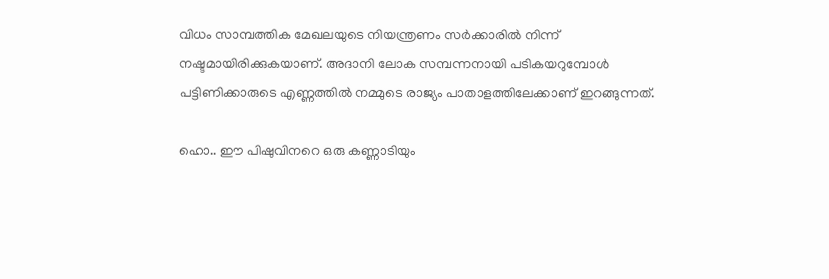വിധം സാമ്പത്തിക മേഖലയുടെ നിയന്ത്രണം സർക്കാരിൽ നിന്ന് നഷ്ടമായിരിക്കുകയാണ്. അദാനി ലോക സമ്പന്നനായി പടികയറുമ്പോൾ പട്ടിണിക്കാരുടെ എണ്ണത്തിൽ നമ്മുടെ രാജ്യം പാതാളത്തിലേക്കാണ് ഇറങ്ങുന്നത്.

ഹൊ.. ഈ പിഷുവിനറെ ഒരു കണ്ണാടിയും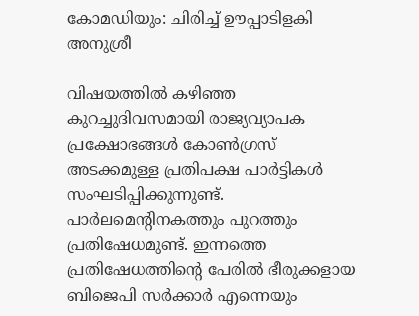കോമഡിയും: ചിരിച്ച് ഊപ്പാടിളകി അനുശ്രീ

വിഷയത്തിൽ കഴിഞ്ഞ കുറച്ചുദിവസമായി രാജ്യവ്യാപക പ്രക്ഷോഭങ്ങൾ കോൺഗ്രസ് അടക്കമുള്ള പ്രതിപക്ഷ പാർട്ടികൾ സംഘടിപ്പിക്കുന്നുണ്ട്. പാർലമെന്റിനകത്തും പുറത്തും പ്രതിഷേധമുണ്ട്. ഇന്നത്തെ പ്രതിഷേധത്തിന്റെ പേരിൽ ഭീരുക്കളായ ബിജെപി സർക്കാർ എന്നെയും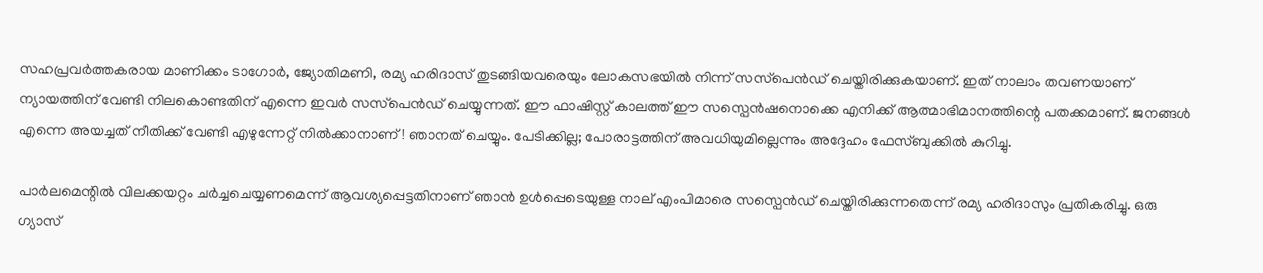സഹപ്രവർത്തകരായ മാണിക്കം ടാഗോർ, ജ്യോതിമണി, രമ്യ ഹരിദാസ് തുടങ്ങിയവരെയും ലോകസഭയിൽ നിന്ന് സസ്‌പെൻഡ് ചെയ്തിരിക്കുകയാണ്. ഇത് നാലാം തവണയാണ് ന്യായത്തിന് വേണ്ടി നിലകൊണ്ടതിന് എന്നെ ഇവർ സസ്‌പെൻഡ് ചെയ്യുന്നത്. ഈ ഫാഷിസ്റ്റ് കാലത്ത് ഈ സസ്പെൻഷനൊക്കെ എനിക്ക് ആത്മാഭിമാനത്തിന്റെ പതക്കമാണ്. ജനങ്ങൾ എന്നെ അയച്ചത് നീതിക്ക് വേണ്ടി എഴുന്നേറ്റ് നിൽക്കാനാണ്! ഞാനത് ചെയ്യും. പേടിക്കില്ല; പോരാട്ടത്തിന് അവധിയുമില്ലെന്നും അദ്ദേഹം ഫേസ്ബുക്കില്‍ കുറിച്ചു.

പാർലമെന്റിൽ വിലക്കയറ്റം ചർച്ചചെയ്യണമെന്ന് ആവശ്യപ്പെട്ടതിനാണ് ഞാൻ ഉൾപ്പെടെയുള്ള നാല് എംപിമാരെ സസ്പെൻഡ് ചെയ്തിരിക്കുന്നതെന്ന് രമ്യ ഹരിദാസും പ്രതികരിച്ചു. ഒരു ഗ്യാസ്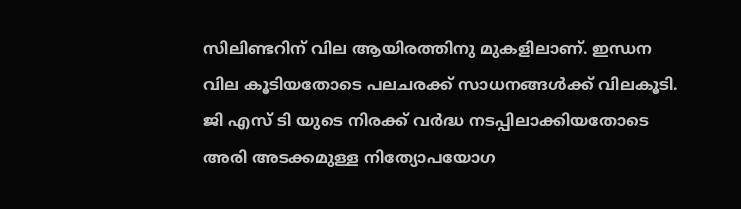സിലിണ്ടറിന് വില ആയിരത്തിനു മുകളിലാണ്. ഇന്ധന വില കൂടിയതോടെ പലചരക്ക് സാധനങ്ങൾക്ക് വിലകൂടി. ജി എസ് ടി യുടെ നിരക്ക് വർദ്ധ നടപ്പിലാക്കിയതോടെ അരി അടക്കമുള്ള നിത്യോപയോഗ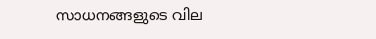സാധനങ്ങളുടെ വില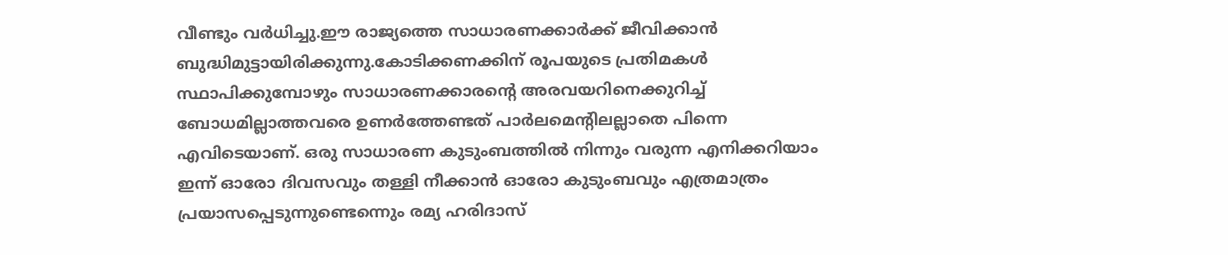വീണ്ടും വർധിച്ചു.ഈ രാജ്യത്തെ സാധാരണക്കാർക്ക് ജീവിക്കാൻ ബുദ്ധിമുട്ടായിരിക്കുന്നു.കോടിക്കണക്കിന് രൂപയുടെ പ്രതിമകൾ സ്ഥാപിക്കുമ്പോഴും സാധാരണക്കാരന്റെ അരവയറിനെക്കുറിച്ച് ബോധമില്ലാത്തവരെ ഉണർത്തേണ്ടത് പാർലമെന്റിലല്ലാതെ പിന്നെ എവിടെയാണ്. ഒരു സാധാരണ കുടുംബത്തിൽ നിന്നും വരുന്ന എനിക്കറിയാം ഇന്ന് ഓരോ ദിവസവും തള്ളി നീക്കാൻ ഓരോ കുടുംബവും എത്രമാത്രം പ്രയാസപ്പെടുന്നുണ്ടെന്നെും രമ്യ ഹരിദാസ്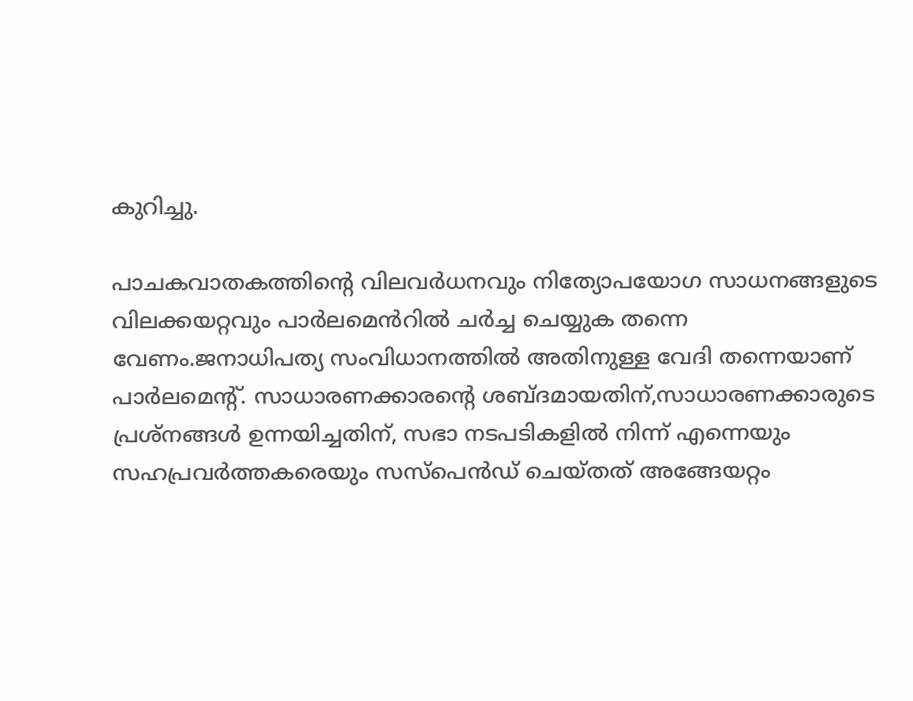കുറിച്ചു.

പാചകവാതകത്തിന്റെ വിലവർധനവും നിത്യോപയോഗ സാധനങ്ങളുടെ വിലക്കയറ്റവും പാർലമെൻറിൽ ചർച്ച ചെയ്യുക തന്നെ വേണം.ജനാധിപത്യ സംവിധാനത്തിൽ അതിനുള്ള വേദി തന്നെയാണ് പാർലമെന്റ്. സാധാരണക്കാരന്റെ ശബ്ദമായതിന്,സാധാരണക്കാരുടെ പ്രശ്നങ്ങൾ ഉന്നയിച്ചതിന്, സഭാ നടപടികളിൽ നിന്ന് എന്നെയും സഹപ്രവർത്തകരെയും സസ്പെൻഡ് ചെയ്തത് അങ്ങേയറ്റം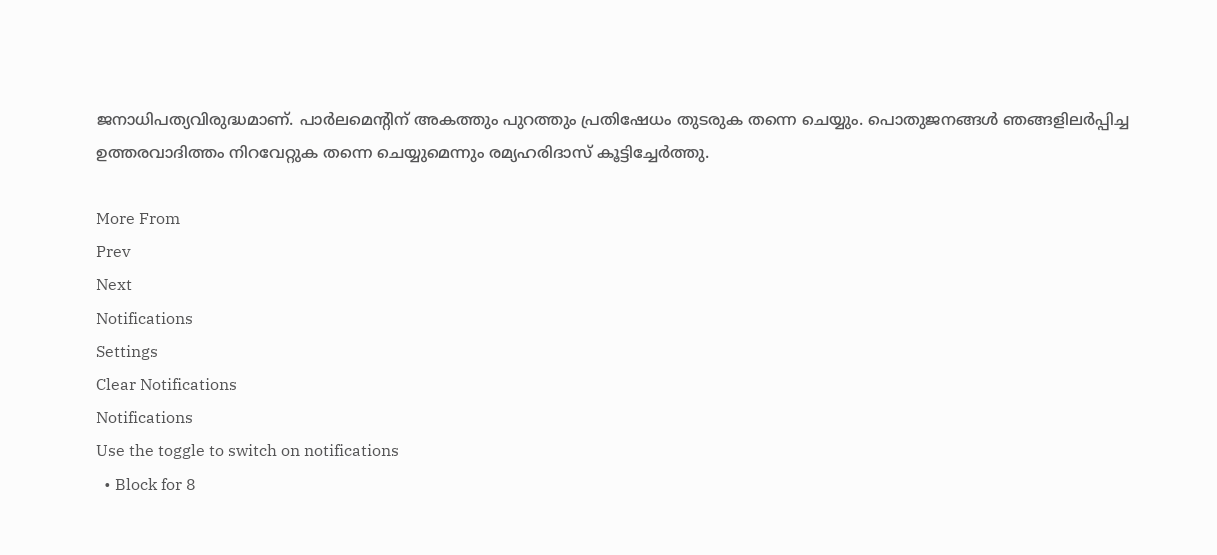ജനാധിപത്യവിരുദ്ധമാണ്. പാർലമെന്റിന് അകത്തും പുറത്തും പ്രതിഷേധം തുടരുക തന്നെ ചെയ്യും. പൊതുജനങ്ങൾ ഞങ്ങളിലർപ്പിച്ച ഉത്തരവാദിത്തം നിറവേറ്റുക തന്നെ ചെയ്യുമെന്നും രമ്യഹരിദാസ് കൂട്ടിച്ചേർത്തു.

More From
Prev
Next
Notifications
Settings
Clear Notifications
Notifications
Use the toggle to switch on notifications
  • Block for 8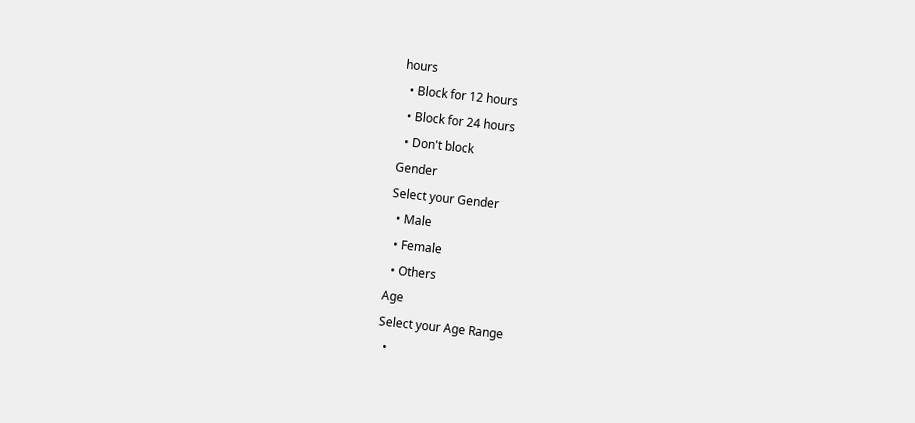hours
  • Block for 12 hours
  • Block for 24 hours
  • Don't block
Gender
Select your Gender
  • Male
  • Female
  • Others
Age
Select your Age Range
  •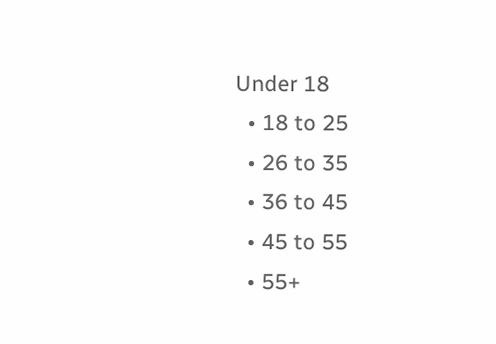Under 18
  • 18 to 25
  • 26 to 35
  • 36 to 45
  • 45 to 55
  • 55+